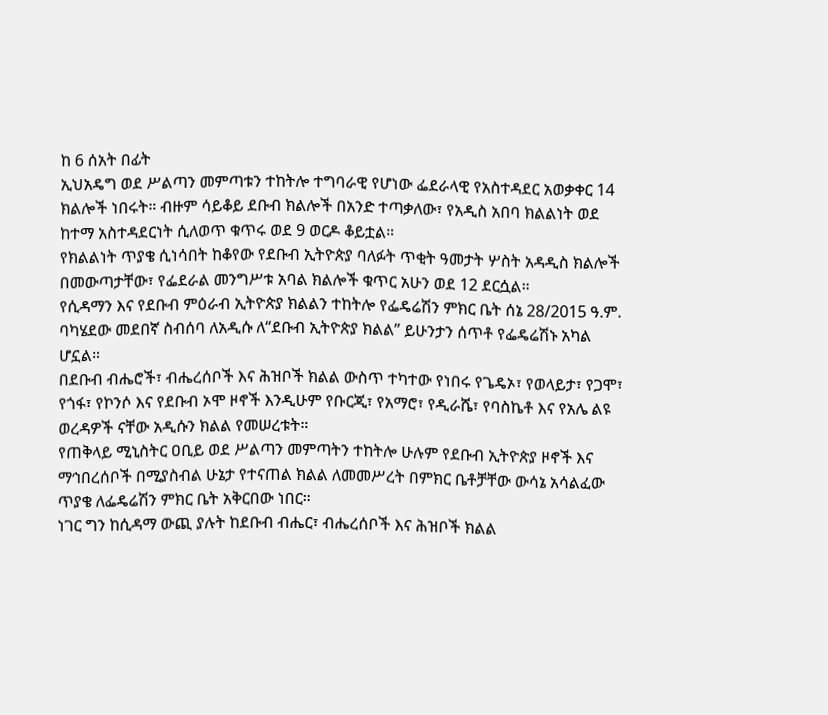ከ 6 ሰአት በፊት
ኢህአዴግ ወደ ሥልጣን መምጣቱን ተከትሎ ተግባራዊ የሆነው ፌደራላዊ የአስተዳደር አወቃቀር 14 ክልሎች ነበሩት። ብዙም ሳይቆይ ደቡብ ክልሎች በአንድ ተጣቃለው፣ የአዲስ አበባ ክልልነት ወደ ከተማ አስተዳደርነት ሲለወጥ ቁጥሩ ወደ 9 ወርዶ ቆይቷል።
የክልልነት ጥያቄ ሲነሳበት ከቆየው የደቡብ ኢትዮጵያ ባለፉት ጥቂት ዓመታት ሦስት አዳዲስ ክልሎች በመውጣታቸው፣ የፌደራል መንግሥቱ አባል ክልሎች ቁጥር አሁን ወደ 12 ደርሷል።
የሲዳማን እና የደቡብ ምዕራብ ኢትዮጵያ ክልልን ተከትሎ የፌዴሬሽን ምክር ቤት ሰኔ 28/2015 ዓ.ም. ባካሄደው መደበኛ ስብሰባ ለአዲሱ ለ“ደቡብ ኢትዮጵያ ክልል” ይሁንታን ሰጥቶ የፌዴሬሽኑ አካል ሆኗል።
በደቡብ ብሔሮች፣ ብሔረሰቦች እና ሕዝቦች ክልል ውስጥ ተካተው የነበሩ የጌዴኦ፣ የወላይታ፣ የጋሞ፣ የጎፋ፣ የኮንሶ እና የደቡብ ኦሞ ዞኖች እንዲሁም የቡርጂ፣ የአማሮ፣ የዲራሼ፣ የባስኬቶ እና የአሌ ልዩ ወረዳዎች ናቸው አዲሱን ክልል የመሠረቱት።
የጠቅላይ ሚኒስትር ዐቢይ ወደ ሥልጣን መምጣትን ተከትሎ ሁሉም የደቡብ ኢትዮጵያ ዞኖች እና ማኅበረሰቦች በሚያስብል ሁኔታ የተናጠል ክልል ለመመሥረት በምክር ቤቶቻቸው ውሳኔ አሳልፈው ጥያቄ ለፌዴሬሽን ምክር ቤት አቅርበው ነበር።
ነገር ግን ከሲዳማ ውጪ ያሉት ከደቡብ ብሔር፣ ብሔረሰቦች እና ሕዝቦች ክልል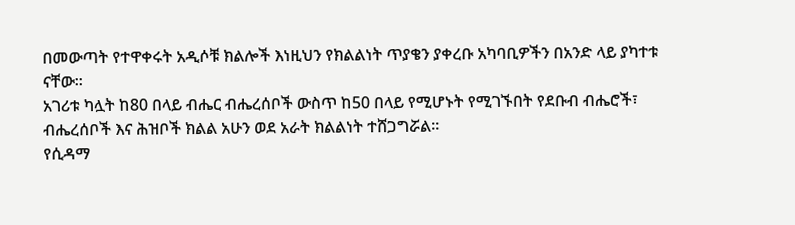በመውጣት የተዋቀሩት አዲሶቹ ክልሎች እነዚህን የክልልነት ጥያቄን ያቀረቡ አካባቢዎችን በአንድ ላይ ያካተቱ ናቸው።
አገሪቱ ካሏት ከ80 በላይ ብሔር ብሔረሰቦች ውስጥ ከ50 በላይ የሚሆኑት የሚገኙበት የደቡብ ብሔሮች፣ ብሔረሰቦች እና ሕዝቦች ክልል አሁን ወደ አራት ክልልነት ተሸጋግሯል።
የሲዳማ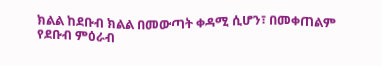ክልል ከደቡብ ክልል በመውጣት ቀዳሚ ሲሆን፣ በመቀጠልም የደቡብ ምዕራብ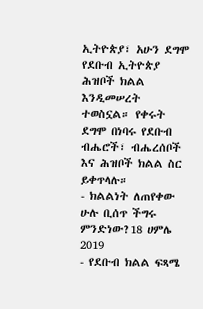ኢትዮጵያ፣ አሁን ደግሞ የደቡብ ኢትዮጵያ ሕዝቦች ክልል እንዲመሠረት ተወስኗል። የቀሩት ደግሞ በነባሩ የደቡብ ብሔሮች፣ ብሔረሰቦች እና ሕዝቦች ክልል ስር ይቀጥላሉ።
- ክልልነት ለጠየቀው ሁሉ ቢሰጥ ችግሩ ምንድነው?18 ሀምሌ 2019
- የደቡብ ክልል ፍጻሜ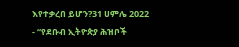እየተቃረበ ይሆን?31 ሀምሌ 2022
- “የደቡብ ኢትዮጵያ ሕዝቦች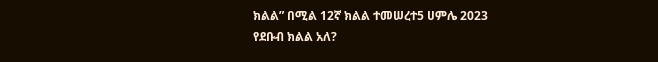ክልል” በሚል 12ኛ ክልል ተመሠረተ5 ሀምሌ 2023
የደቡብ ክልል አለ?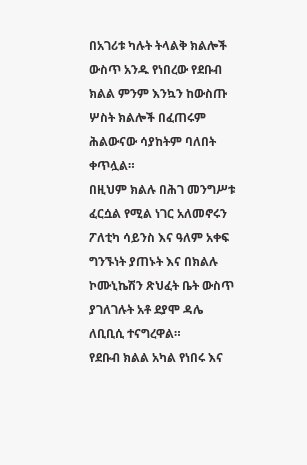በአገሪቱ ካሉት ትላልቅ ክልሎች ውስጥ አንዱ የነበረው የደቡብ ክልል ምንም እንኳን ከውስጡ ሦስት ክልሎች በፈጠሩም ሕልውናው ሳያከትም ባለበት ቀጥሏል።
በዚህም ክልሉ በሕገ መንግሥቱ ፈርሷል የሚል ነገር አለመኖሩን ፖለቲካ ሳይንስ እና ዓለም አቀፍ ግንኙነት ያጠኑት እና በክልሉ ኮሙኒኬሽን ጽህፈት ቤት ውስጥ ያገለገሉት አቶ ደያሞ ዳሌ ለቢቢሲ ተናግረዋል።
የደቡብ ክልል አካል የነበሩ እና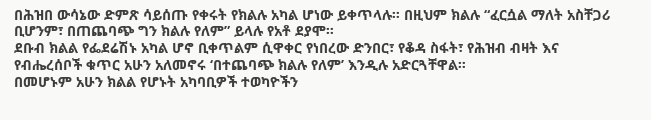በሕዝበ ውሳኔው ድምጽ ሳይሰጡ የቀሩት የክልሉ አካል ሆነው ይቀጥላሉ። በዚህም ክልሉ “ፈርሷል ማለት አስቸጋሪ ቢሆንም፣ በጠጨባጭ ግን ክልሉ የለም” ይላሉ የአቶ ደያሞ።
ደቡብ ክልል የፌደሬሽኑ አካል ሆኖ ቢቀጥልም ሲዋቀር የነበረው ድንበር፣ የቆዳ ስፋት፣ የሕዝብ ብዛት እና የብሔረሰቦች ቁጥር አሁን አለመኖሩ ‘በተጨባጭ ክልሉ የለም’ እንዲሉ አድርጓቸዋል።
በመሆኑም አሁን ክልል የሆኑት አካባቢዎች ተወካዮችን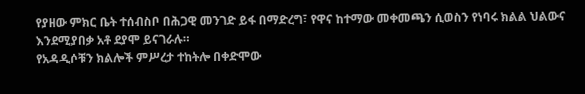የያዘው ምክር ቤት ተሰብስቦ በሕጋዊ መንገድ ይፋ በማድረግ፣ የዋና ከተማው መቀመጫን ሲወስን የነባሩ ክልል ህልውና እንደሚያበቃ አቶ ደያሞ ይናገራሉ።
የአዳዲሶቹን ክልሎች ምሥረታ ተከትሎ በቀድሞው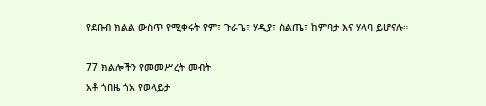የደቡብ ክልል ውስጥ የሚቀሩት የም፣ ጉራጌ፣ ሃዲያ፣ ስልጤ፣ ከምባታ እና ሃላባ ይሆናሉ።

77 ክልሎችን የመመሥረት መብት
አቶ ጎበዜ ጎአ የወላይታ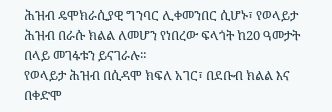ሕዝብ ዴሞክራሲያዊ ግንባር ሊቀመንበር ሲሆኑ፣ የወላይታ ሕዝብ በራሱ ክልል ለመሆን የነበረው ፍላጎት ከ20 ዓመታት በላይ መገፋቱን ይናገራሉ።
የወላይታ ሕዝብ በሲዳሞ ክፍለ አገር፣ በደቡብ ክልል እና በቀድሞ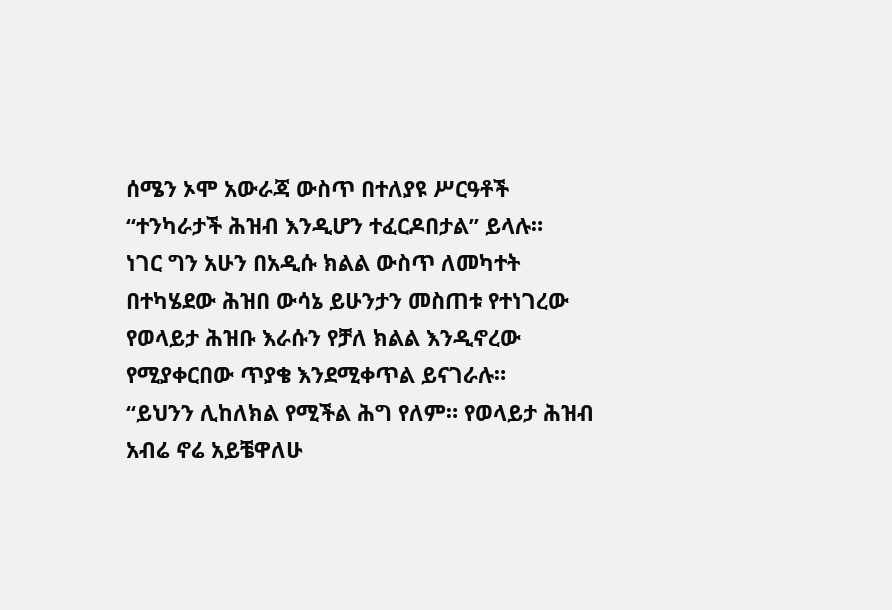ሰሜን ኦሞ አውራጃ ውስጥ በተለያዩ ሥርዓቶች “ተንካራታች ሕዝብ እንዲሆን ተፈርዶበታል” ይላሉ።
ነገር ግን አሁን በአዲሱ ክልል ውስጥ ለመካተት በተካሄደው ሕዝበ ውሳኔ ይሁንታን መስጠቱ የተነገረው የወላይታ ሕዝቡ እራሱን የቻለ ክልል እንዲኖረው የሚያቀርበው ጥያቄ እንደሚቀጥል ይናገራሉ።
“ይህንን ሊከለክል የሚችል ሕግ የለም። የወላይታ ሕዝብ አብሬ ኖሬ አይቼዋለሁ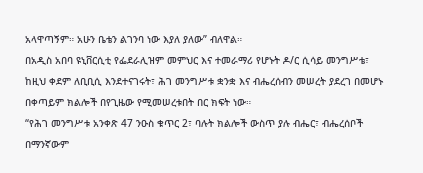አላዋጣኝም። አሁን ቤቴን ልገንባ ነው እያለ ያለው” ብለዋል።
በአዲስ አበባ ዩኒቨርሲቲ የፌደራሊዝም መምህር እና ተመራማሪ የሆኑት ዶ/ር ሲሳይ መንግሥቴ፣ ከዚህ ቀደም ለቢቢሲ እንደተናገሩት፣ ሕገ መንግሥቱ ቋንቋ እና ብሔረሰብን መሠረት ያደረገ በመሆኑ በቀጣይም ክልሎች በየጊዜው የሚመሠረቱበት በር ክፍት ነው።
“የሕገ መንግሥቱ አንቀጽ 47 ንዑስ ቁጥር 2፣ ባሉት ክልሎች ውስጥ ያሉ ብሔር፣ ብሔረሰቦች በማንኛውም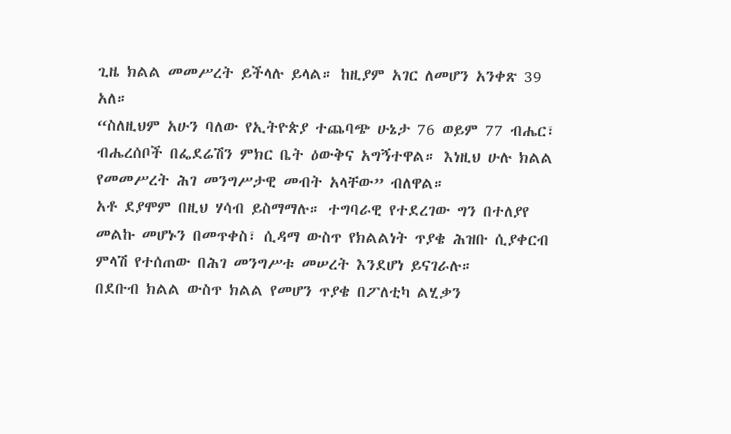ጊዜ ክልል መመሥረት ይችላሉ ይላል። ከዚያም አገር ለመሆን አንቀጽ 39 አለ።
“ስለዚህም አሁን ባለው የኢትዮጵያ ተጨባጭ ሁኔታ 76 ወይም 77 ብሔር፣ ብሔረሰቦች በፌደሬሽን ምክር ቤት ዕውቅና አግኝተዋል። እነዚህ ሁሉ ክልል የመመሥረት ሕገ መንግሥታዊ መብት አላቸው” ብለዋል።
አቶ ደያሞም በዚህ ሃሳብ ይስማማሉ። ተግባራዊ የተደረገው ግን በተለያየ መልኩ መሆኑን በመጥቀስ፣ ሲዳማ ውስጥ የክልልነት ጥያቄ ሕዝቡ ሲያቀርብ ምላሽ የተሰጠው በሕገ መንግሥቱ መሠረት እንደሆነ ይናገራሉ።
በደቡብ ክልል ውስጥ ክልል የመሆን ጥያቄ በፖለቲካ ልሂቃን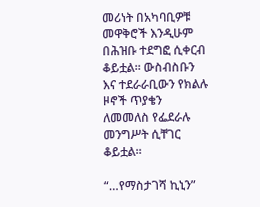መሪነት በአካባቢዎቹ መዋቅሮች እንዲሁም በሕዝቡ ተደግፎ ሲቀርብ ቆይቷል። ውስብስቡን እና ተደራራቢውን የክልሉ ዞኖች ጥያቄን ለመመለስ የፌደራሉ መንግሥት ሲቸገር ቆይቷል።

“…የማስታገሻ ኪኒን”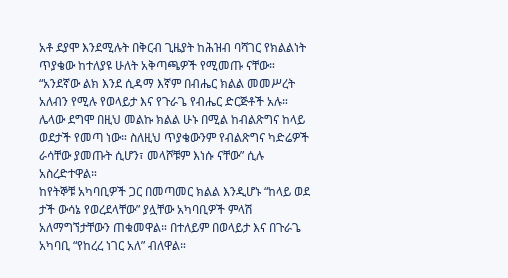አቶ ደያሞ እንደሚሉት በቅርብ ጊዜያት ከሕዝብ ባሻገር የክልልነት ጥያቄው ከተለያዩ ሁለት አቅጣጫዎች የሚመጡ ናቸው።
“አንደኛው ልክ እንደ ሲዳማ እኛም በብሔር ክልል መመሥረት አለብን የሚሉ የወላይታ እና የጉራጌ የብሔር ድርጅቶች አሉ። ሌላው ደግሞ በዚህ መልኩ ክልል ሁኑ በሚል ከብልጽግና ከላይ ወደታች የመጣ ነው። ስለዚህ ጥያቄውንም የብልጽግና ካድሬዎች ራሳቸው ያመጡት ሲሆን፣ መላሾቹም እነሱ ናቸው” ሲሉ አስረድተዋል።
ከየትኞቹ አካባቢዎች ጋር በመጣመር ክልል እንዲሆኑ “ከላይ ወደ ታች ውሳኔ የወረደላቸው” ያሏቸው አካባቢዎች ምላሽ አለማግኘታቸውን ጠቁመዋል። በተለይም በወላይታ እና በጉራጌ አካባቢ “የከረረ ነገር አለ” ብለዋል።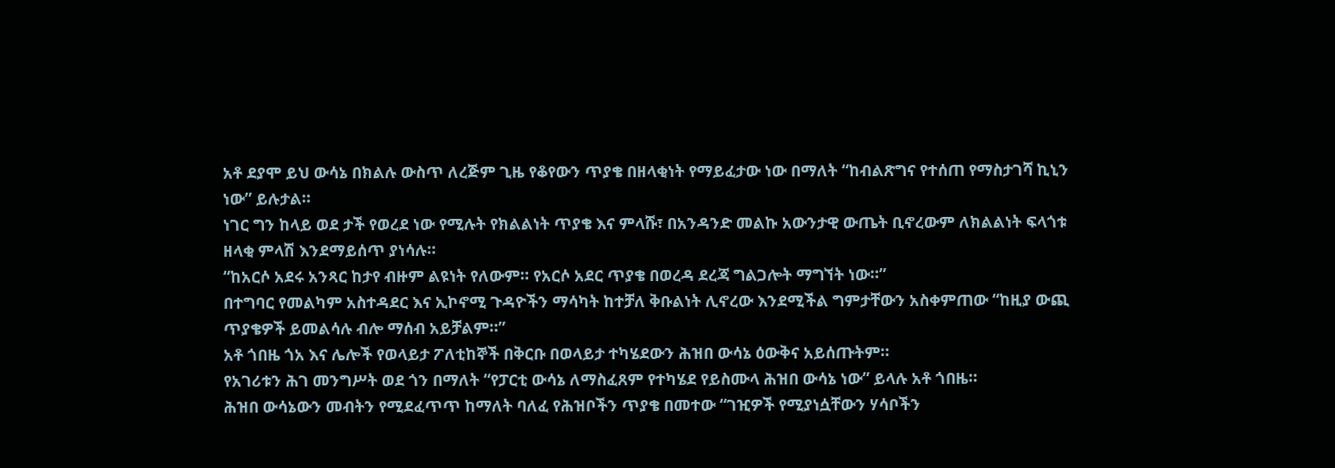አቶ ደያሞ ይህ ውሳኔ በክልሉ ውስጥ ለረጅም ጊዜ የቆየውን ጥያቄ በዘላቂነት የማይፈታው ነው በማለት “ከብልጽግና የተሰጠ የማስታገሻ ኪኒን ነው” ይሉታል።
ነገር ግን ከላይ ወደ ታች የወረደ ነው የሚሉት የክልልነት ጥያቄ እና ምላሹ፣ በአንዳንድ መልኩ አውንታዊ ውጤት ቢኖረውም ለክልልነት ፍላጎቱ ዘላቂ ምላሽ እንደማይሰጥ ያነሳሉ።
“ከአርሶ አደሩ አንጻር ከታየ ብዙም ልዩነት የለውም። የአርሶ አደር ጥያቄ በወረዳ ደረጃ ግልጋሎት ማግኘት ነው።”
በተግባር የመልካም አስተዳደር እና ኢኮኖሚ ጉዳዮችን ማሳካት ከተቻለ ቅቡልነት ሊኖረው እንደሚችል ግምታቸውን አስቀምጠው “ከዚያ ውጪ ጥያቄዎች ይመልሳሉ ብሎ ማሰብ አይቻልም።”
አቶ ጎበዜ ጎአ እና ሌሎች የወላይታ ፖለቲከኞች በቅርቡ በወላይታ ተካሄደውን ሕዝበ ውሳኔ ዕውቅና አይሰጡትም።
የአገሪቱን ሕገ መንግሥት ወደ ጎን በማለት “የፓርቲ ውሳኔ ለማስፈጸም የተካሄደ የይስሙላ ሕዝበ ውሳኔ ነው” ይላሉ አቶ ጎበዜ።
ሕዝበ ውሳኔውን መብትን የሚደፈጥጥ ከማለት ባለፈ የሕዝቦችን ጥያቄ በመተው “ገዢዎች የሚያነሷቸውን ሃሳቦችን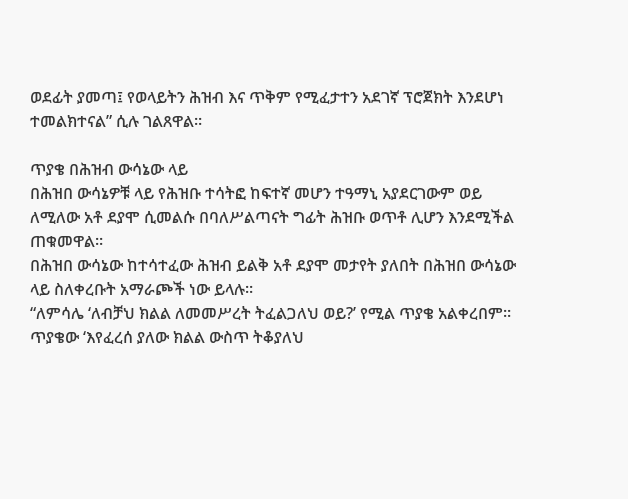ወደፊት ያመጣ፤ የወላይትን ሕዝብ እና ጥቅም የሚፈታተን አደገኛ ፕሮጀክት እንደሆነ ተመልክተናል” ሲሉ ገልጸዋል።

ጥያቄ በሕዝብ ውሳኔው ላይ
በሕዝበ ውሳኔዎቹ ላይ የሕዝቡ ተሳትፎ ከፍተኛ መሆን ተዓማኒ አያደርገውም ወይ ለሚለው አቶ ደያሞ ሲመልሱ በባለሥልጣናት ግፊት ሕዝቡ ወጥቶ ሊሆን እንደሚችል ጠቁመዋል።
በሕዝበ ውሳኔው ከተሳተፈው ሕዝብ ይልቅ አቶ ደያሞ መታየት ያለበት በሕዝበ ውሳኔው ላይ ስለቀረቡት አማራጮች ነው ይላሉ።
“ለምሳሌ ‘ለብቻህ ክልል ለመመሥረት ትፈልጋለህ ወይ?’ የሚል ጥያቄ አልቀረበም። ጥያቄው ‘እየፈረሰ ያለው ክልል ውስጥ ትቆያለህ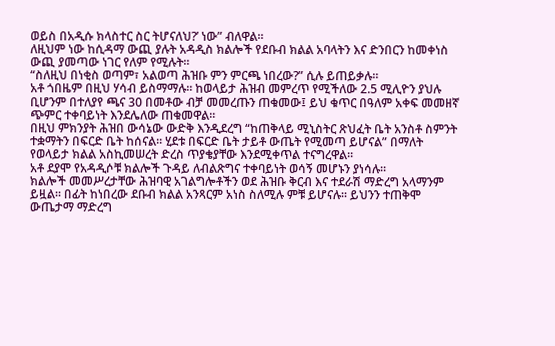ወይስ በአዲሱ ክላስተር ስር ትሆናለህ?’ ነው” ብለዋል።
ለዚህም ነው ከሲዳማ ውጪ ያሉት አዳዲስ ክልሎች የደቡብ ክልል አባላትን እና ድንበርን ከመቀነስ ውጪ ያመጣው ነገር የለም የሚሉት።
“ስለዚህ በነቂስ ወጣም፣ አልወጣ ሕዝቡ ምን ምርጫ ነበረው?” ሲሉ ይጠይቃሉ።
አቶ ጎበዜም በዚህ ሃሳብ ይስማማሉ። ከወላይታ ሕዝብ መምረጥ የሚችለው 2.5 ሚሊዮን ያህሉ ቢሆንም በተለያየ ጫና 30 በመቶው ብቻ መመረጡን ጠቁመው፤ ይህ ቁጥር በዓለም አቀፍ መመዘኛ ጭምር ተቀባይነት እንደሌለው ጠቁመዋል።
በዚህ ምክንያት ሕዝበ ውሳኔው ውድቅ እንዲደረግ “ከጠቅላይ ሚኒስትር ጽህፈት ቤት አንስቶ ስምንት ተቋማትን በፍርድ ቤት ከሰናል። ሂደቱ በፍርድ ቤት ታይቶ ውጤት የሚመጣ ይሆናል” በማለት የወላይታ ክልል አስኪመሠረት ድረስ ጥያቄያቸው እንደሚቀጥል ተናግረዋል።
አቶ ደያሞ የአዳዲሶቹ ክልሎች ጉዳይ ለብልጽግና ተቀባይነት ወሳኝ መሆኑን ያነሳሉ።
ክልሎች መመሥረታቸው ሕዝባዊ አገልግሎቶችን ወደ ሕዝቡ ቅርብ እና ተደራሽ ማድረግ አላማንም ይዟል። በፊት ከነበረው ደቡብ ክልል አንጻርም አነስ ስለሚሉ ምቹ ይሆናሉ። ይህንን ተጠቅሞ ውጤታማ ማድረግ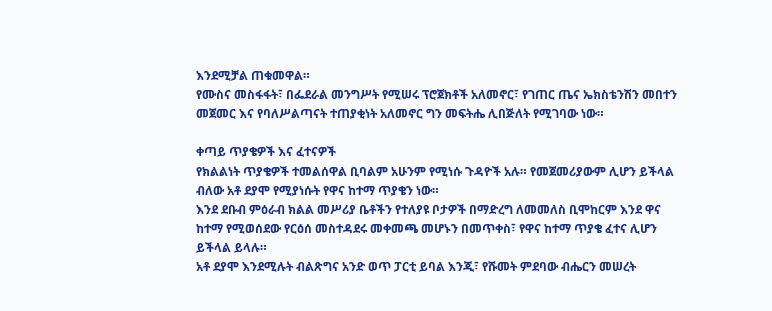እንደሚቻል ጠቁመዋል።
የሙስና መስፋፋት፣ በፌደራል መንግሥት የሚሠሩ ፕሮጀክቶች አለመኖር፣ የገጠር ጤና ኤክስቴንሽን መበተን መጀመር እና የባለሥልጣናት ተጠያቂነት አለመኖር ግን መፍትሔ ሊበጅለት የሚገባው ነው።

ቀጣይ ጥያቄዎች እና ፈተናዎች
የክልልነት ጥያቄዎች ተመልሰዋል ቢባልም አሁንም የሚነሱ ጉዳዮች አሉ። የመጀመሪያውም ሊሆን ይችላል ብለው አቶ ደያሞ የሚያነሱት የዋና ከተማ ጥያቄን ነው።
እንደ ደቡብ ምዕራብ ክልል መሥሪያ ቤቶችን የተለያዩ ቦታዎች በማድረግ ለመመለስ ቢሞከርም እንደ ዋና ከተማ የሚወሰደው የርዕሰ መስተዳደሩ መቀመጫ መሆኑን በመጥቀስ፣ የዋና ከተማ ጥያቄ ፈተና ሊሆን ይችላል ይላሉ።
አቶ ደያሞ እንደሚሉት ብልጽግና አንድ ወጥ ፓርቲ ይባል እንጂ፣ የሹመት ምደባው ብሔርን መሠረት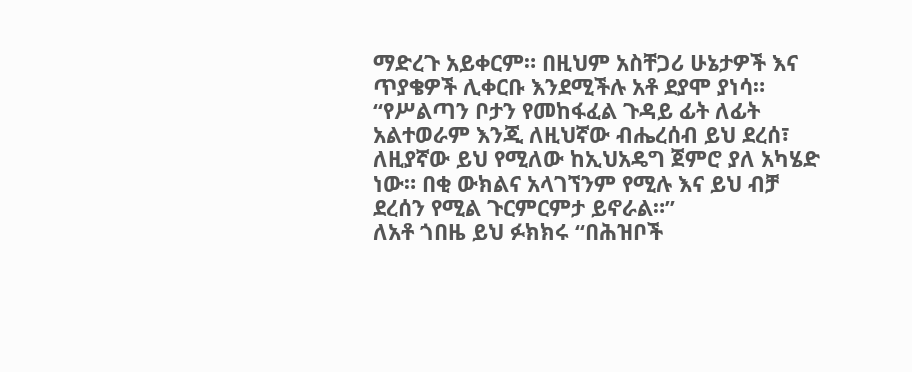ማድረጉ አይቀርም። በዚህም አስቸጋሪ ሁኔታዎች እና ጥያቄዎች ሊቀርቡ እንደሚችሉ አቶ ደያሞ ያነሳ።
“የሥልጣን ቦታን የመከፋፈል ጉዳይ ፊት ለፊት አልተወራም እንጂ ለዚህኛው ብሔረሰብ ይህ ደረሰ፣ ለዚያኛው ይህ የሚለው ከኢህአዴግ ጀምሮ ያለ አካሄድ ነው። በቂ ውክልና አላገኘንም የሚሉ እና ይህ ብቻ ደረሰን የሚል ጉርምርምታ ይኖራል።”
ለአቶ ጎበዜ ይህ ፉክክሩ “በሕዝቦች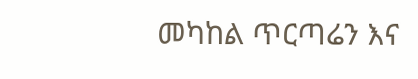መካከል ጥርጣሬን እና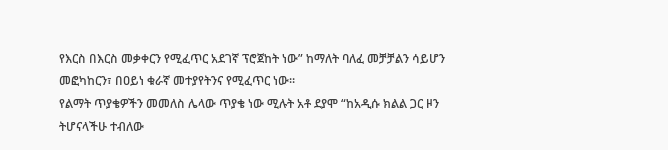የእርስ በእርስ መቃቀርን የሚፈጥር አደገኛ ፕሮጀከት ነው” ከማለት ባለፈ መቻቻልን ሳይሆን መፎካከርን፣ በዐይነ ቁራኛ መተያየትንና የሚፈጥር ነው።
የልማት ጥያቄዎችን መመለስ ሌላው ጥያቄ ነው ሚሉት አቶ ደያሞ “ከአዲሱ ክልል ጋር ዞን ትሆናላችሁ ተብለው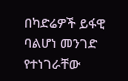በካድሬዎች ይፋዊ ባልሆነ መንገድ የተነገራቸው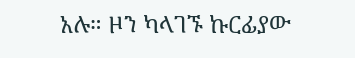አሉ። ዞን ካላገኙ ኩርፊያው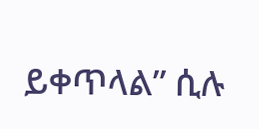ይቀጥላል” ሲሉ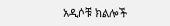አዲሶቹ ክልሎች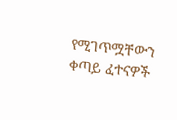የሚገጥሟቸውን ቀጣይ ፈተናዎች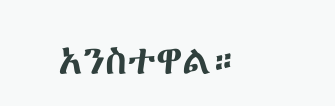አንስተዋል።